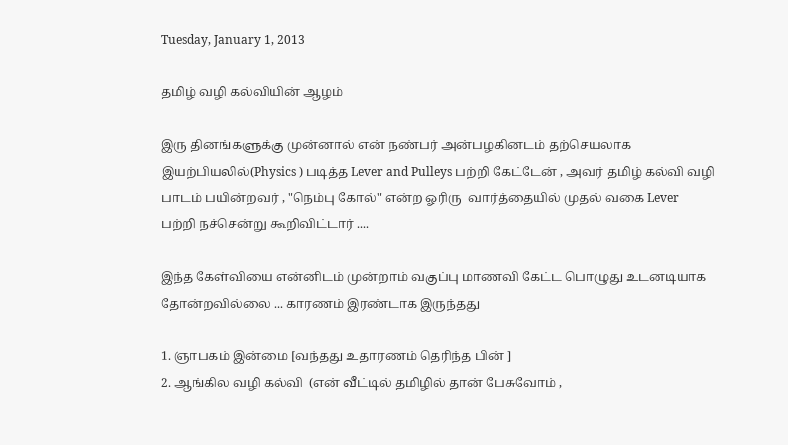Tuesday, January 1, 2013

தமிழ் வழி கல்வியின் ஆழம்

இரு தினங்களுக்கு முன்னால் என் நண்பர் அன்பழகினடம் தற்செயலாக இயற்பியலில்(Physics ) படித்த Lever and Pulleys பற்றி கேட்டேன் , அவர் தமிழ் கல்வி வழி பாடம் பயின்றவர் , "நெம்பு கோல்" என்ற ஓரிரு  வார்த்தையில் முதல் வகை Lever பற்றி நச்சென்று கூறிவிட்டார் ....

இந்த கேள்வியை என்னிடம் முன்றாம் வகுப்பு மாணவி கேட்ட பொழுது உடனடியாக தோன்றவில்லை ... காரணம் இரண்டாக இருந்தது

1. ஞாபகம் இன்மை [வந்தது உதாரணம் தெரிந்த பின் ]
2. ஆங்கில வழி கல்வி  (என் வீட்டில் தமிழில் தான் பேசுவோம் ,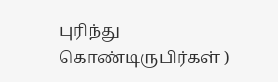புரிந்து கொண்டிருபிர்கள் )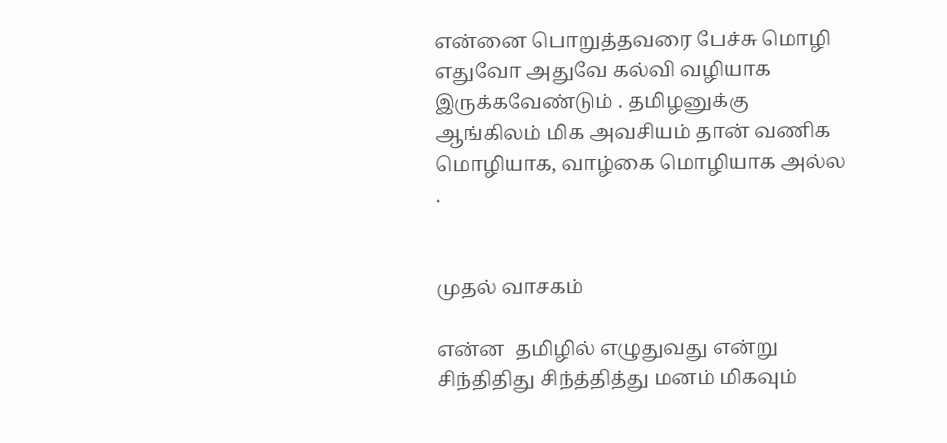என்னை பொறுத்தவரை பேச்சு மொழி எதுவோ அதுவே கல்வி வழியாக இருக்கவேண்டும் . தமிழனுக்கு ஆங்கிலம் மிக அவசியம் தான் வணிக மொழியாக, வாழ்கை மொழியாக அல்ல .


முதல் வாசகம்

என்ன  தமிழில் எழுதுவது என்று சிந்திதிது சிந்த்தித்து மனம் மிகவும்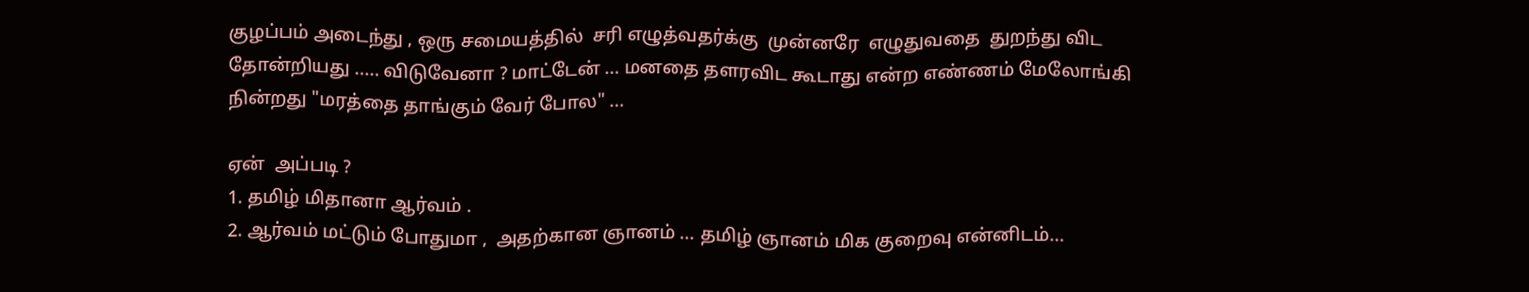குழப்பம் அடைந்து , ஒரு சமையத்தில்  சரி எழுத்வதர்க்கு  முன்னரே  எழுதுவதை  துறந்து விட தோன்றியது ..... விடுவேனா ? மாட்டேன் ... மனதை தளரவிட கூடாது என்ற எண்ணம் மேலோங்கி நின்றது "மரத்தை தாங்கும் வேர் போல" ...

ஏன்  அப்படி ?
1. தமிழ் மிதானா ஆர்வம் .
2. ஆர்வம் மட்டும் போதுமா ,  அதற்கான ஞானம் ... தமிழ் ஞானம் மிக குறைவு என்னிடம்...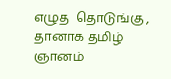எழுத  தொடுங்கு , தானாக தமிழ்  ஞானம்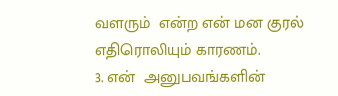வளரும்  என்ற என் மன குரல் எதிரொலியும் காரணம்.
3. என்  அனுபவங்களின்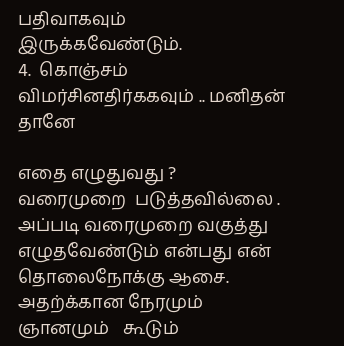பதிவாகவும் இருக்கவேண்டும்.
4.  கொஞ்சம் விமர்சினதிர்ககவும் .. மனிதன் தானே

எதை எழுதுவது ?
வரைமுறை  படுத்தவில்லை . அப்படி வரைமுறை வகுத்து எழுதவேண்டும் என்பது என்  தொலைநோக்கு ஆசை. அதற்க்கான நேரமும் ஞானமும்   கூடும்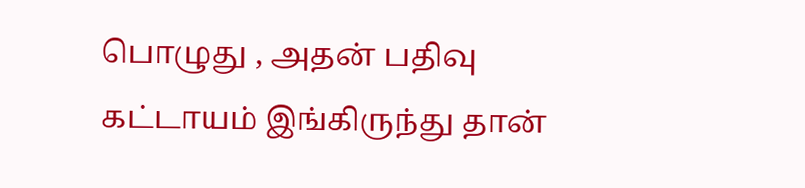பொழுது , அதன் பதிவு கட்டாயம் இங்கிருந்து தான்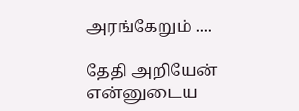அரங்கேறும் ....

தேதி அறியேன் என்னுடைய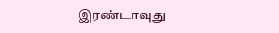இரண்டாவுது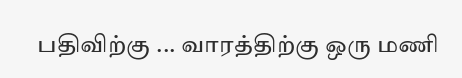பதிவிற்கு ... வாரத்திற்கு ஒரு மணி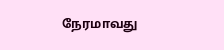நேரமாவது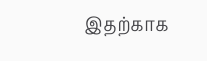இதற்காக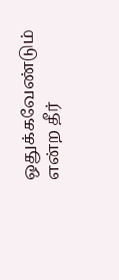ஒதுக்கவேண்டும் என்ற தீர்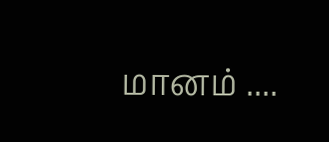மானம் ....